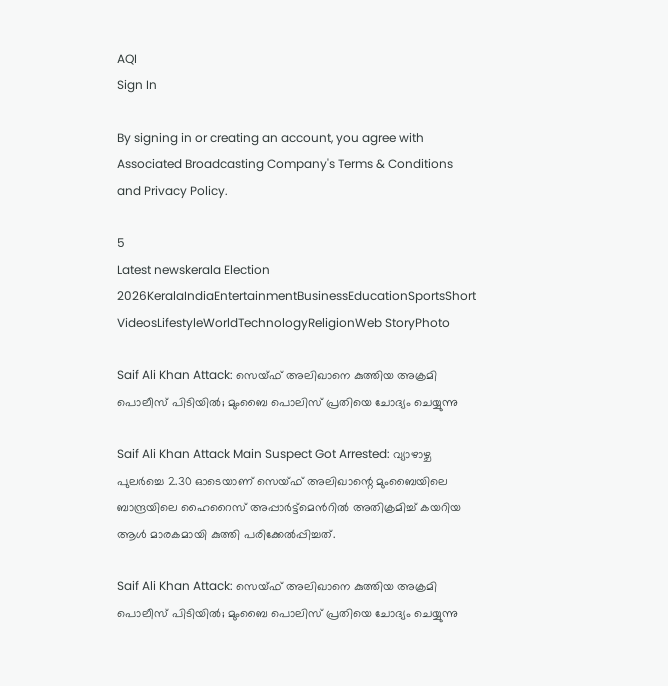AQI
Sign In

By signing in or creating an account, you agree with Associated Broadcasting Company's Terms & Conditions and Privacy Policy.

5
Latest newskerala Election 2026KeralaIndiaEntertainmentBusinessEducationSportsShort VideosLifestyleWorldTechnologyReligionWeb StoryPhoto

Saif Ali Khan Attack: സെയ്ഫ് അലിഖാനെ കുത്തിയ അക്രമി പൊലീസ് പിടിയിൽ; മുംബൈ പൊലിസ് പ്രതിയെ ചോദ്യം ചെയ്യുന്നു

Saif Ali Khan Attack Main Suspect Got Arrested: വ്യാഴാഴ്ച പുലർച്ചെ 2.30 ഓടെയാണ് സെയ്ഫ് അലിഖാന്റെ മുംബൈയിലെ ബാന്ദ്രയിലെ ഹൈറൈസ് അപ്പാർട്ട്‌മെന്‍റില്‍ അതിക്രമിച്ച് കയറിയ ആൾ മാരകമായി കുത്തി പരിക്കേൽപ്പിച്ചത്.

Saif Ali Khan Attack: സെയ്ഫ് അലിഖാനെ കുത്തിയ അക്രമി പൊലീസ് പിടിയിൽ; മുംബൈ പൊലിസ് പ്രതിയെ ചോദ്യം ചെയ്യുന്നു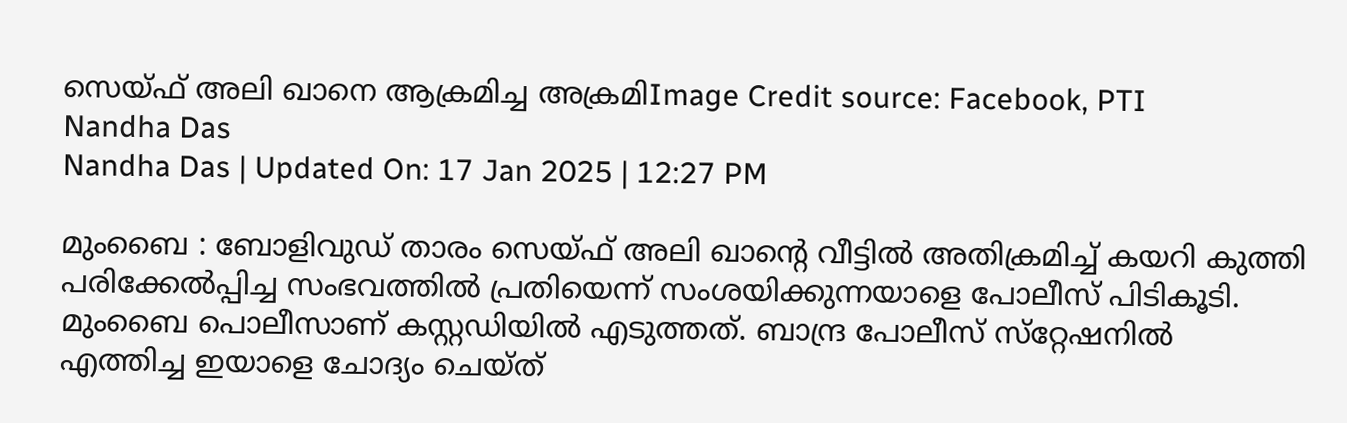സെയ്ഫ് അലി ഖാനെ ആക്രമിച്ച അക്രമിImage Credit source: Facebook, PTI
Nandha Das
Nandha Das | Updated On: 17 Jan 2025 | 12:27 PM

മുംബൈ : ബോളിവുഡ് താരം സെയ്ഫ് അലി ഖാന്റെ വീട്ടിൽ അതിക്രമിച്ച് കയറി കുത്തി പരിക്കേൽപ്പിച്ച സംഭവത്തിൽ പ്രതിയെന്ന് സംശയിക്കുന്നയാളെ പോലീസ് പിടികൂടി. മുംബൈ പൊലീസാണ് കസ്റ്റഡിയിൽ എടുത്തത്. ബാന്ദ്ര പോലീസ് സ്‌റ്റേഷനിൽ എത്തിച്ച ഇയാളെ ചോദ്യം ചെയ്ത്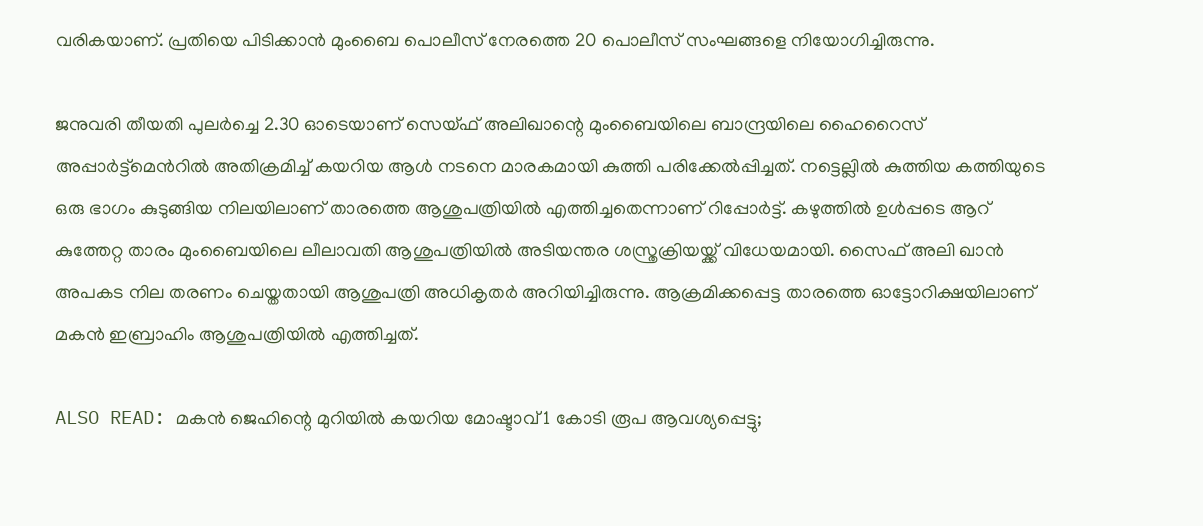വരികയാണ്. പ്രതിയെ പിടിക്കാന്‍ മുംബൈ പൊലീസ് നേരത്തെ 20 പൊലീസ് സംഘങ്ങളെ നിയോഗിച്ചിരുന്നു.

ജനുവരി തീയതി പുലർച്ചെ 2.30 ഓടെയാണ് സെയ്ഫ് അലിഖാന്റെ മുംബൈയിലെ ബാന്ദ്രയിലെ ഹൈറൈസ് അപ്പാർട്ട്‌മെന്‍റില്‍ അതിക്രമിച്ച് കയറിയ ആൾ നടനെ മാരകമായി കുത്തി പരിക്കേൽപ്പിച്ചത്. നട്ടെല്ലിൽ കുത്തിയ കത്തിയുടെ ഒരു ഭാഗം കുടുങ്ങിയ നിലയിലാണ് താരത്തെ ആശുപത്രിയിൽ എത്തിച്ചതെന്നാണ് റിപ്പോർട്ട്. കഴുത്തിൽ ഉൾപ്പടെ ആറ് കുത്തേറ്റ താരം മുംബൈയിലെ ലീലാവതി ആശുപത്രിയിൽ അടിയന്തര ശസ്ത്രക്രിയയ്ക്ക് വിധേയമായി. സൈഫ് അലി ഖാൻ അപകട നില തരണം ചെയ്തതായി ആശുപത്രി അധികൃതർ അറിയിച്ചിരുന്നു. ആക്രമിക്കപ്പെട്ട താരത്തെ ഓട്ടോറിക്ഷയിലാണ് മകന്‍ ഇബ്രാഹിം ആശുപത്രിയില്‍ എത്തിച്ചത്.

ALSO READ: മകന്‍ ജെഹിന്റെ മുറിയില്‍ കയറിയ മോഷ്ടാവ് 1 കോടി രൂപ ആവശ്യപ്പെട്ടു;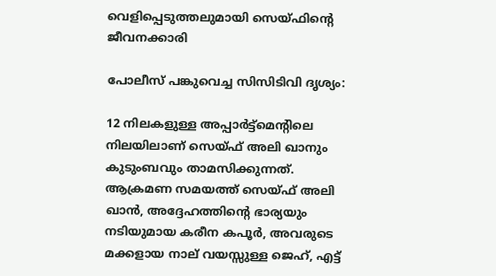വെളിപ്പെടുത്തലുമായി സെയ്ഫിന്റെ ജീവനക്കാരി

പോലീസ് പങ്കുവെച്ച സിസിടിവി ദൃശ്യം:

12 നിലകളുള്ള അപ്പാർട്ട്മെന്‍റിലെ നിലയിലാണ് സെയ്ഫ് അലി ഖാനും കുടുംബവും താമസിക്കുന്നത്. ആക്രമണ സമയത്ത് സെയ്ഫ് അലി ഖാൻ, അദ്ദേഹത്തിന്‍റെ ഭാര്യയും നടിയുമായ കരീന കപൂർ, അവരുടെ മക്കളായ നാല് വയസ്സുള്ള ജെഹ്, എട്ട്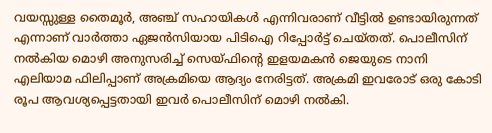വയസ്സുള്ള തൈമൂർ, അഞ്ച് സഹായികള്‍ എന്നിവരാണ് വീട്ടിൽ ഉണ്ടായിരുന്നത് എന്നാണ് വാർത്താ ഏജൻസിയായ പിടിഐ റിപ്പോർട്ട് ചെയ്തത്. പൊലീസിന് നൽകിയ മൊഴി അനുസരിച്ച് സെയ്ഫിന്‍റെ ഇളയമകന്‍ ജെയുടെ നാനി എലിയാമ ഫിലിപ്പാണ് അക്രമിയെ ആദ്യം നേരിട്ടത്. അക്രമി ഇവരോട് ഒരു കോടി രൂപ ആവശ്യപ്പെട്ടതായി ഇവർ പൊലീസിന് മൊഴി നൽകി.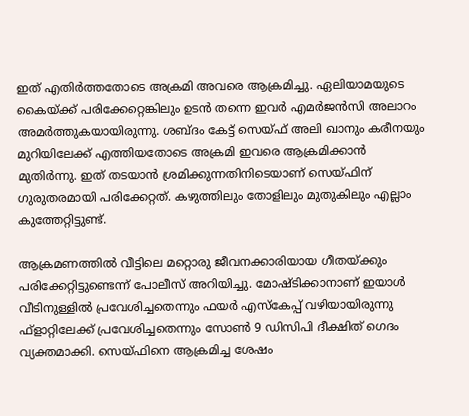ഇത് എതിര്‍ത്തതോടെ അക്രമി അവരെ ആക്രമിച്ചു. ഏലിയാമയുടെ കൈയ്ക്ക് പരിക്കേറ്റെങ്കിലും ഉടൻ തന്നെ ഇവർ എമര്‍ജന്‍സി അലാറം അമര്‍ത്തുകയായിരുന്നു. ശബ്ദം കേട്ട് സെയ്ഫ് അലി ഖാനും കരീനയും മുറിയിലേക്ക് എത്തിയതോടെ അക്രമി ഇവരെ ആക്രമിക്കാൻ മുതിർന്നു. ഇത് തടയാൻ ശ്രമിക്കുന്നതിനിടെയാണ് സെയ്ഫിന് ഗുരുതരമായി പരിക്കേറ്റത്. കഴുത്തിലും തോളിലും മുതുകിലും എല്ലാം കുത്തേറ്റിട്ടുണ്ട്.

ആക്രമണത്തിൽ വീട്ടിലെ മറ്റൊരു ജീവനക്കാരിയായ ഗീതയ്ക്കും പരിക്കേറ്റിട്ടുണ്ടെന്ന് പോലീസ് അറിയിച്ചു. മോഷ്ടിക്കാനാണ് ഇയാള്‍ വീടിനുള്ളില്‍ പ്രവേശിച്ചതെന്നും ഫയര്‍ എസ്‌കേപ്പ് വഴിയായിരുന്നു ഫ്‌ളാറ്റിലേക്ക് പ്രവേശിച്ചതെന്നും സോണ്‍ 9 ഡിസിപി ദീക്ഷിത് ഗെദം വ്യക്തമാക്കി. സെയ്ഫിനെ ആക്രമിച്ച ശേഷം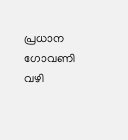പ്രധാന ഗോവണി വഴി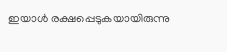ഇയാള്‍ രക്ഷപ്പെടുകയായിരുന്നു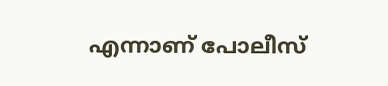എന്നാണ് പോലീസ്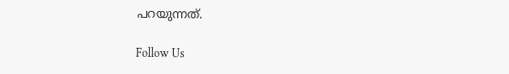പറയുന്നത്.

Follow Us